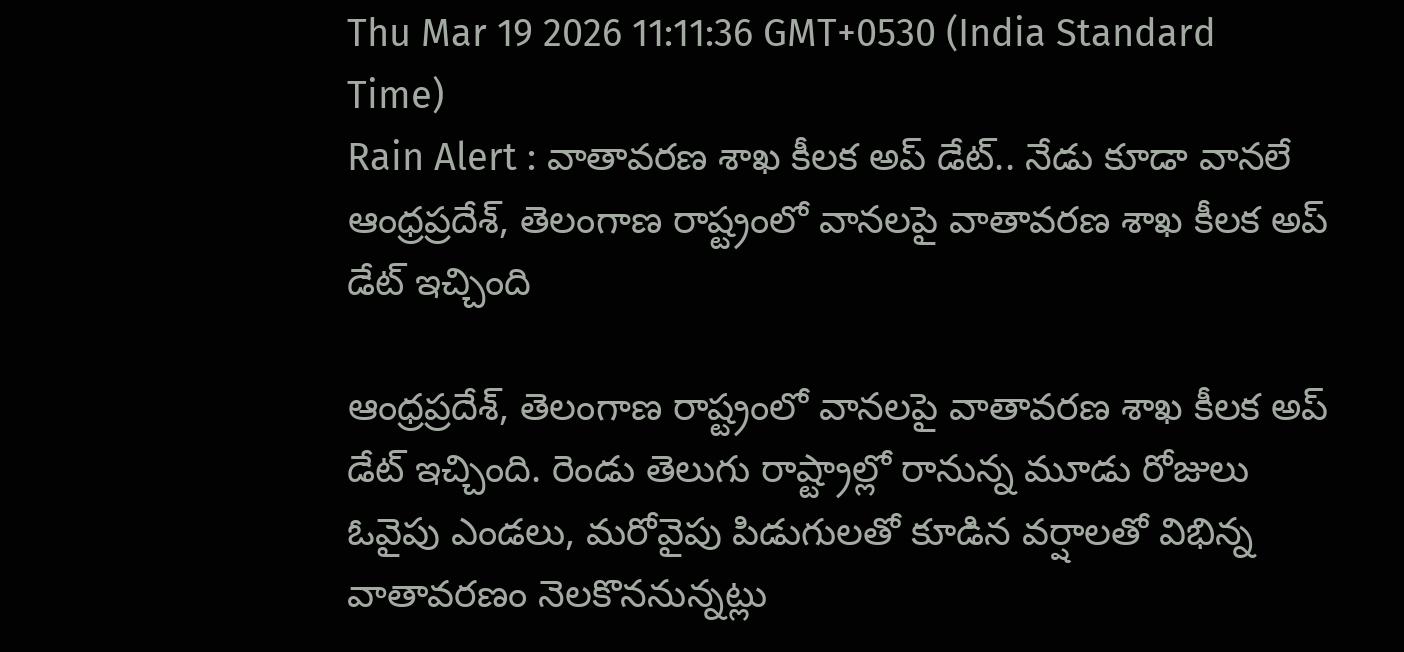Thu Mar 19 2026 11:11:36 GMT+0530 (India Standard Time)
Rain Alert : వాతావరణ శాఖ కీలక అప్ డేట్.. నేడు కూడా వానలే
ఆంధ్రప్రదేశ్, తెలంగాణ రాష్ట్రంలో వానలపై వాతావరణ శాఖ కీలక అప్ డేట్ ఇచ్చింది

ఆంధ్రప్రదేశ్, తెలంగాణ రాష్ట్రంలో వానలపై వాతావరణ శాఖ కీలక అప్ డేట్ ఇచ్చింది. రెండు తెలుగు రాష్ట్రాల్లో రానున్న మూడు రోజులు ఓవైపు ఎండలు, మరోవైపు పిడుగులతో కూడిన వర్షాలతో విభిన్న వాతావరణం నెలకొననున్నట్లు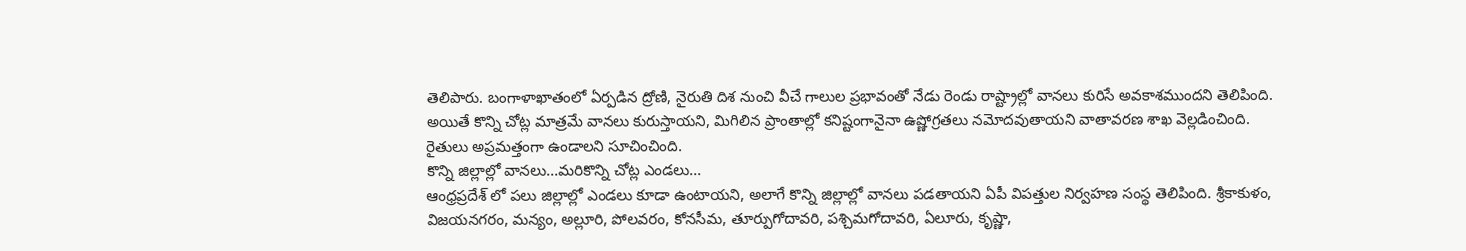తెలిపారు. బంగాళాఖాతంలో ఏర్పడిన ద్రోణి, నైరుతి దిశ నుంచి వీచే గాలుల ప్రభావంతో నేడు రెండు రాష్ట్రాల్లో వానలు కురిసే అవకాశముందని తెలిపింది. అయితే కొన్ని చోట్ల మాత్రమే వానలు కురుస్తాయని, మిగిలిన ప్రాంతాల్లో కనిష్టంగానైనా ఉష్ణోగ్రతలు నమోదవుతాయని వాతావరణ శాఖ వెల్లడించింది. రైతులు అప్రమత్తంగా ఉండాలని సూచించింది.
కొన్ని జిల్లాల్లో వానలు...మరికొన్ని చోట్ల ఎండలు...
ఆంధ్రప్రదేశ్ లో పలు జిల్లాల్లో ఎండలు కూడా ఉంటాయని, అలాగే కొన్ని జిల్లాల్లో వానలు పడతాయని ఏపీ విపత్తుల నిర్వహణ సంస్థ తెలిపింది. శ్రీకాకుళం, విజయనగరం, మన్యం, అల్లూరి, పోలవరం, కోనసీమ, తూర్పుగోదావరి, పశ్చిమగోదావరి, ఏలూరు, కృష్ణా,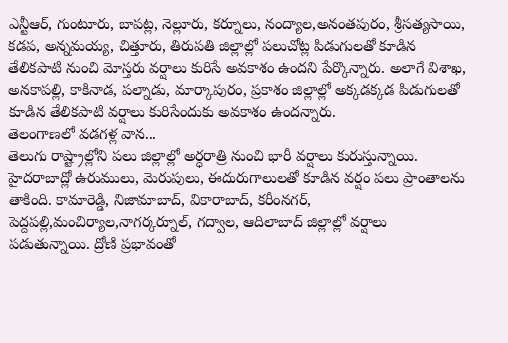ఎన్టీఆర్, గుంటూరు, బాపట్ల, నెల్లూరు, కర్నూలు, నంద్యాల,అనంతపురం, శ్రీసత్యసాయి, కడప, అన్నమయ్య, చిత్తూరు, తిరుపతి జిల్లాల్లో పలుచోట్ల పిడుగులతో కూడిన తేలికపాటి నుంచి మోస్తరు వర్షాలు కురిసే అవకాశం ఉందని పేర్కొన్నారు. అలాగే విశాఖ, అనకాపల్లి, కాకినాడ, పల్నాడు, మార్కాపురం, ప్రకాశం జిల్లాల్లో అక్కడక్కడ పిడుగులతో కూడిన తేలికపాటి వర్షాలు కురిసేందుకు అవకాశం ఉందన్నారు.
తెలంగాణలో వడగళ్ల వాన...
తెలుగు రాష్ట్రాల్లోని పలు జిల్లాల్లో అర్ధరాత్రి నుంచి భారీ వర్షాలు కురుస్తున్నాయి. హైదరాబాద్లో ఉరుములు, మెరుపులు, ఈదురుగాలులతో కూడిన వర్షం పలు ప్రాంతాలను తాకింది. కామారెడ్డి, నిజామాబాద్, వికారాబాద్, కరీంనగర్, పెద్దపల్లి,మంచిర్యాల,నాగర్కర్నూల్, గద్వాల, ఆదిలాబాద్ జిల్లాల్లో వర్షాలు పడుతున్నాయి. ద్రోణి ప్రభావంతో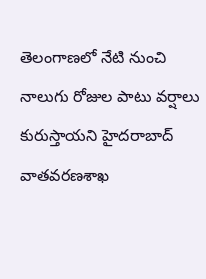తెలంగాణలో నేటి నుంచి నాలుగు రోజుల పాటు వర్షాలు కురుస్తాయని హైదరాబాద్ వాతవరణశాఖ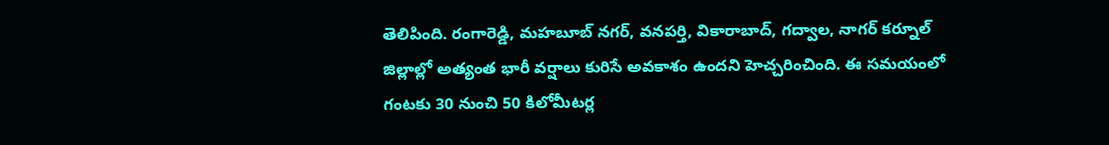తెలిపింది. రంగారెడ్డి, మహబూబ్ నగర్, వనపర్తి, వికారాబాద్, గద్వాల, నాగర్ కర్నూల్ జిల్లాల్లో అత్యంత భారీ వర్షాలు కురిసే అవకాశం ఉందని హెచ్చరించింది. ఈ సమయంలో గంటకు 30 నుంచి 50 కిలోమీటర్ల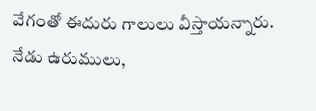వేగంతో ఈదురు గాలులు వీస్తాయన్నారు. నేడు ఉరుములు,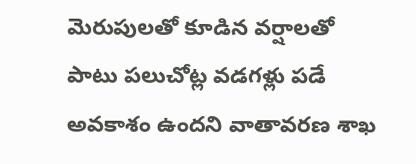మెరుపులతో కూడిన వర్షాలతో పాటు పలుచోట్ల వడగళ్లు పడే అవకాశం ఉందని వాతావరణ శాఖ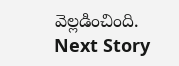వెల్లడించింది.
Next Story